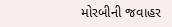મોરબીની જવાહર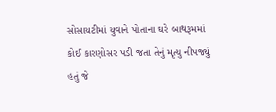સોસાયટીમાં યુવાને પોતાના ઘરે બાથરૂમમાં કોઈ કારણોસર પડી જતા તેનું મૃત્યુ નીપજ્યું હતું જે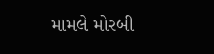મામલે મોરબી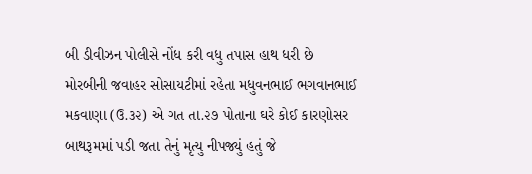બી ડીવીઝન પોલીસે નોંધ કરી વધુ તપાસ હાથ ધરી છે
મોરબીની જવાહર સોસાયટીમાં રહેતા મધુવનભાઈ ભગવાનભાઈ મકવાણા (ઉ.૩૨) એ ગત તા.૨૭ પોતાના ઘરે કોઈ કારણોસર બાથરૂમમાં પડી જતા તેનું મૃત્યુ નીપજ્યું હતું જે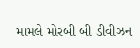મામલે મોરબી બી ડીવીઝન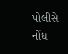પોલીસે નોંધ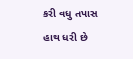કરી વધુ તપાસ હાથ ધરી છે